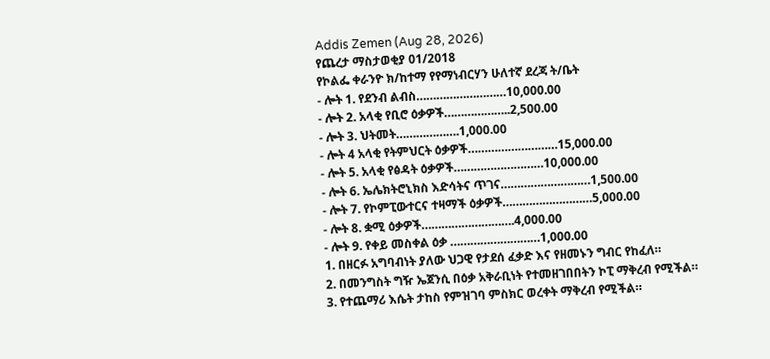Addis Zemen (Aug 28, 2026)
የጨረታ ማስታወቂያ 01/2018
የኮልፌ ቀራንዮ ክ/ከተማ የየማነብርሃን ሁለተኛ ደረጃ ት/ቤት
- ሎት 1. የደንብ ልብስ………………………10,000.00
- ሎት 2. አላቂ የቢሮ ዕቃዎች………………..2,500.00
- ሎት 3. ህትመት……………….1,000.00
- ሎት 4 አላቂ የትምህርት ዕቃዎች………………………15,000.00
- ሎት 5. አላቂ የፅዳት ዕቃዎች………………………10,000.00
- ሎት 6. ኤሌክትሮኒክስ እድሳትና ጥገና………………………1,500.00
- ሎት 7. የኮምፒውተርና ተዛማች ዕቃዎች………………………5,000.00
- ሎት 8. ቋሚ ዕቃዎች……………………….4,000.00
- ሎት 9. የቀይ መስቀል ዕቃ ………………………1,000.00
1. በዘርፉ አግባብነት ያለው ህጋዊ የታደሰ ፈቃድ እና የዘመኑን ግብር የከፈለ።
2. በመንግስት ግዥ ኤጀንሲ በዕቃ አቅራቢነት የተመዘገበበትን ኮፒ ማቅረብ የሚችል።
3. የተጨማሪ እሴት ታከስ የምዝገባ ምስክር ወረቀት ማቅረብ የሚችል።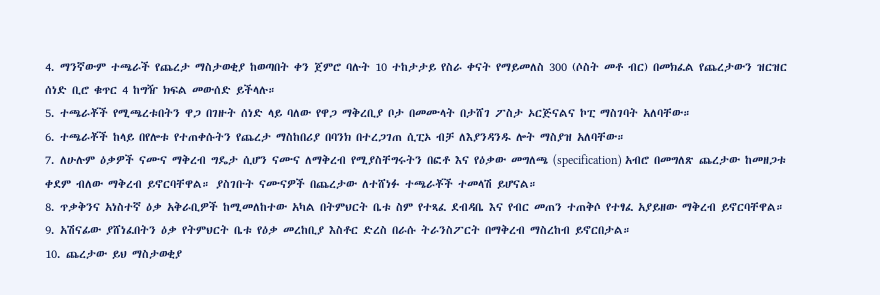4. ማንኛውም ተጫራች የጨረታ ማስታወቂያ ከወጣበት ቀን ጀምሮ ባሉት 10 ተከታታይ የስራ ቀናት የማይመለስ 300 (ሶስት መቶ ብር) በመክፈል የጨረታውን ዝርዝር ሰነድ ቢሮ ቁጥር 4 ከግዥ ክፍል መውሰድ ይችላሉ።
5. ተጫራቾች የሚጫረቱበትን ዋጋ በገዙት ሰነድ ላይ ባለው የዋጋ ማቅረቢያ ቦታ በመሙላት በታሸገ ፖስታ ኦርጅናልና ኮፒ ማስገባት አለባቸው።
6. ተጫራቾች ከላይ በየሎቱ የተጠቀሱትን የጨረታ ማስከበሪያ በባንክ በተረጋገጠ ሲፒኦ ብቻ ለእያንዳንዱ ሎት ማስያዝ አለባቸው።
7. ለሁሉም ዕቃዎች ናሙና ማቅረብ ግዴታ ሲሆን ናሙና ለማቅረብ የሚያስቸግሩትን በፎቶ እና የዕቃው መግለጫ (specification) አብሮ በመግለጽ ጨረታው ከመዘጋቱ ቀደም ብለው ማቅረብ ይኖርባቸዋል። ያስገቡት ናሙናዎች በጨረታው ለተሸነፉ ተጫራቾች ተመላሽ ይሆናል።
8. ጥቃቅንና አነስተኛ ዕቃ አቅራቢዎች ከሚመለከተው አካል በትምህርት ቤቱ ስም የተጻፈ ደብዳቤ እና የብር መጠን ተጠቅሶ የተፃፈ አያይዘው ማቅረብ ይኖርባቸዋል።
9. አሽናፊው ያሸነፈበትን ዕቃ የትምህርት ቤቱ የዕቃ መረከቢያ እስቶር ድረስ በራሱ ትራንስፖርት በማቅረብ ማስረከብ ይኖርበታል።
10. ጨረታው ይህ ማስታወቂያ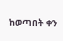ከወጣበት ቀን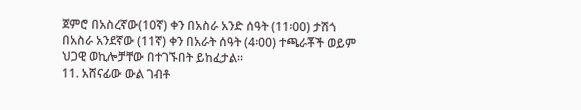ጀምሮ በአስረኛው(10ኛ) ቀን በአስራ አንድ ሰዓት (11፡00) ታሽጎ በአስራ አንደኛው (11ኛ) ቀን በአራት ሰዓት (4፡00) ተጫራቾች ወይም ህጋዊ ወኪሎቻቸው በተገኙበት ይከፈታል።
11. አሸናፊው ውል ገብቶ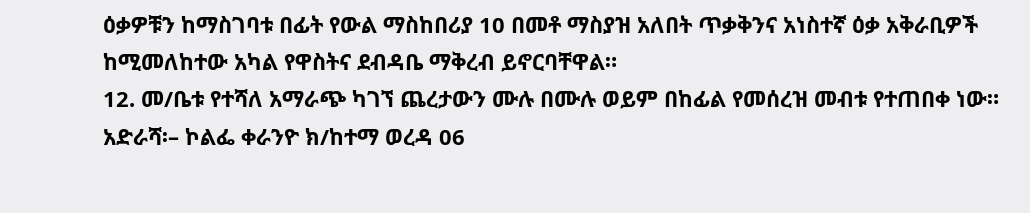ዕቃዎቹን ከማስገባቱ በፊት የውል ማስከበሪያ 10 በመቶ ማስያዝ አለበት ጥቃቅንና አነስተኛ ዕቃ አቅራቢዎች ከሚመለከተው አካል የዋስትና ደብዳቤ ማቅረብ ይኖርባቸዋል።
12. መ/ቤቱ የተሻለ አማራጭ ካገኘ ጨረታውን ሙሉ በሙሉ ወይም በከፊል የመሰረዝ መብቱ የተጠበቀ ነው።
አድራሻ፡– ኮልፌ ቀራንዮ ክ/ከተማ ወረዳ 06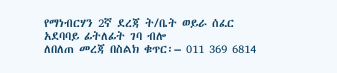የማነብርሃን 2ኛ ደረጃ ት/ቤት ወይራ ሰፈር አደባባይ ፊትለፊት ገባ ብሎ
ለበለጠ መረጃ በስልክ ቁጥር፡– 011 369 6814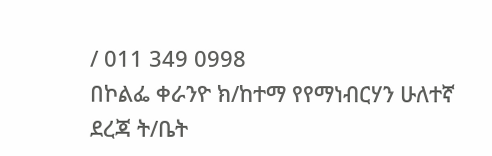/ 011 349 0998
በኮልፌ ቀራንዮ ክ/ከተማ የየማነብርሃን ሁለተኛ ደረጃ ት/ቤት